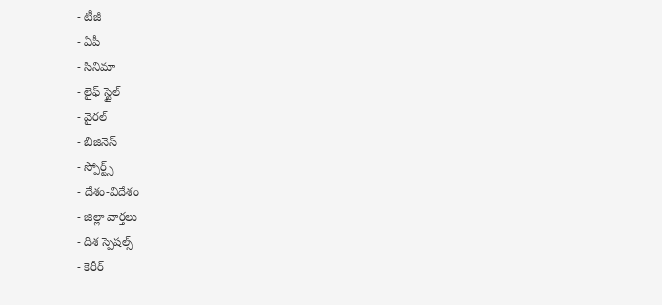- టీజీ
- ఏపీ
- సినిమా
- లైఫ్ స్టైల్
- వైరల్
- బిజినెస్
- స్పోర్ట్స్
- దేశం-విదేశం
- జిల్లా వార్తలు
- దిశ స్పెషల్స్
- కెరీర్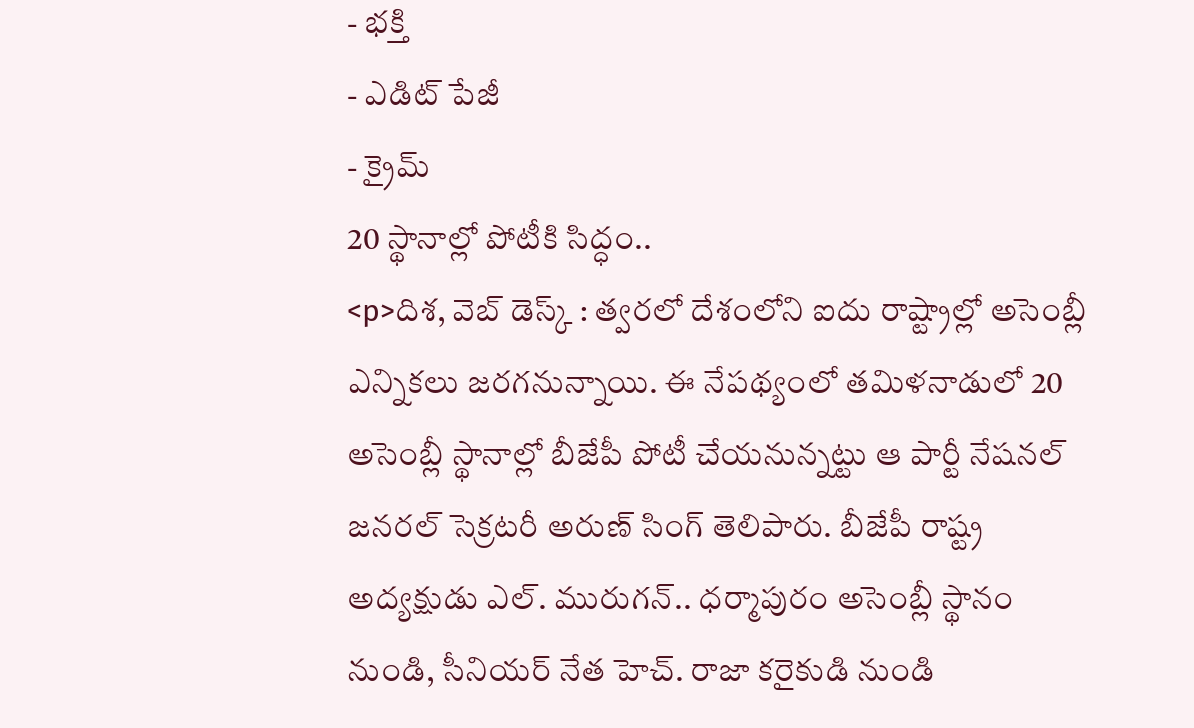- భక్తి
- ఎడిట్ పేజీ
- క్రైమ్
20 స్థానాల్లో పోటీకి సిద్ధం..
<p>దిశ, వెబ్ డెస్క్ : త్వరలో దేశంలోని ఐదు రాష్ట్రాల్లో అసెంబ్లీ ఎన్నికలు జరగనున్నాయి. ఈ నేపథ్యంలో తమిళనాడులో 20 అసెంబ్లీ స్థానాల్లో బీజేపీ పోటీ చేయనున్నట్టు ఆ పార్టీ నేషనల్ జనరల్ సెక్రటరీ అరుణ్ సింగ్ తెలిపారు. బీజేపీ రాష్ట్ర అద్యక్షుడు ఎల్. మురుగన్.. ధర్మాపురం అసెంబ్లీ స్థానం నుండి, సీనియర్ నేత హెచ్. రాజా కరైకుడి నుండి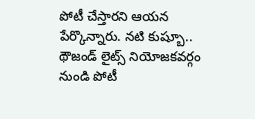పోటీ చేస్తారని ఆయన పేర్కొన్నారు. నటి కుష్బూ.. థౌజండ్ లైట్స్ నియోజకవర్గం నుండి పోటీ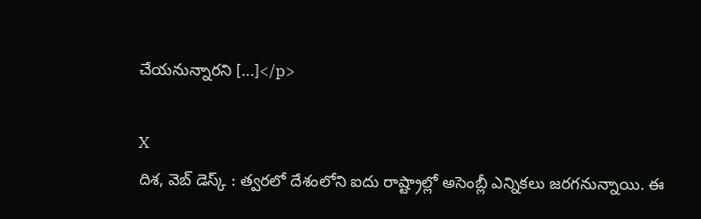చేయనున్నారని […]</p>

X
దిశ, వెబ్ డెస్క్ : త్వరలో దేశంలోని ఐదు రాష్ట్రాల్లో అసెంబ్లీ ఎన్నికలు జరగనున్నాయి. ఈ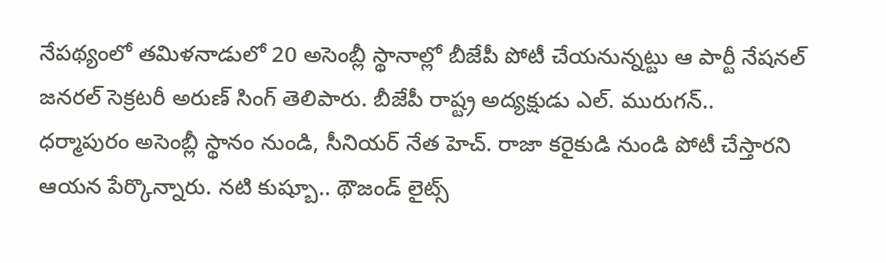నేపథ్యంలో తమిళనాడులో 20 అసెంబ్లీ స్థానాల్లో బీజేపీ పోటీ చేయనున్నట్టు ఆ పార్టీ నేషనల్ జనరల్ సెక్రటరీ అరుణ్ సింగ్ తెలిపారు. బీజేపీ రాష్ట్ర అద్యక్షుడు ఎల్. మురుగన్.. ధర్మాపురం అసెంబ్లీ స్థానం నుండి, సీనియర్ నేత హెచ్. రాజా కరైకుడి నుండి పోటీ చేస్తారని ఆయన పేర్కొన్నారు. నటి కుష్బూ.. థౌజండ్ లైట్స్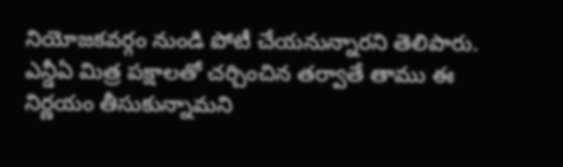నియోజకవర్గం నుండి పోటీ చేయనున్నారని తెలిపారు. ఎన్డీఏ మిత్ర పక్షాలతో చర్చించిన తర్వాతే తాము ఈ నిర్ణయం తీసుకున్నామని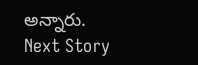అన్నారు.
Next Story